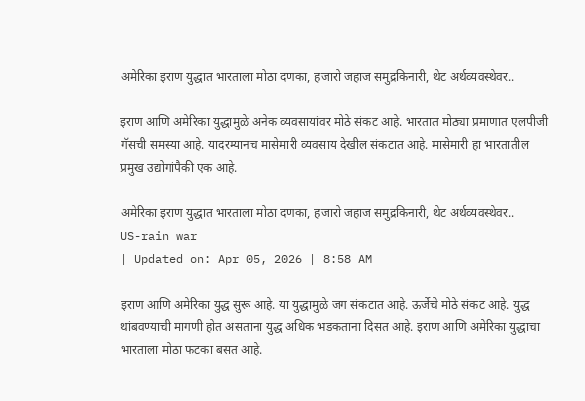अमेरिका इराण युद्धात भारताला मोठा दणका, हजारो जहाज समुद्रकिनारी, थेट अर्थव्यवस्थेवर..

इराण आणि अमेरिका युद्धामुळे अनेक व्यवसायांवर मोठे संकट आहे. भारतात मोठ्या प्रमाणात एलपीजी गॅसची समस्या आहे. यादरम्यानच मासेमारी व्यवसाय देखील संकटात आहे. मासेमारी हा भारतातील प्रमुख उद्योगांपैकी एक आहे.

अमेरिका इराण युद्धात भारताला मोठा दणका, हजारो जहाज समुद्रकिनारी, थेट अर्थव्यवस्थेवर..
US-rain war
| Updated on: Apr 05, 2026 | 8:58 AM

इराण आणि अमेरिका युद्ध सुरू आहे. या युद्धामुळे जग संकटात आहे. ऊर्जेचे मोठे संकट आहे. युद्ध थांबवण्याची मागणी होत असताना युद्ध अधिक भडकताना दिसत आहे. इराण आणि अमेरिका युद्धाचा भारताला मोठा फटका बसत आहे.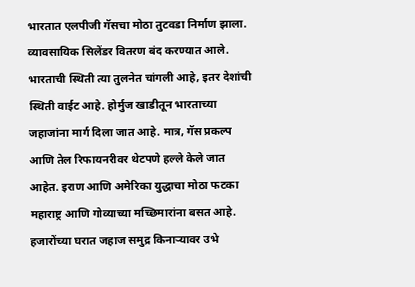भारतात एलपीजी गॅसचा मोठा तुटवडा निर्माण झाला. व्यावसायिक सिलेंडर वितरण बंद करण्यात आले. भारताची स्थिती त्या तुलनेत चांगली आहे, इतर देशांची स्थिती वाईट आहे. होर्मुज खाडीतून भारताच्या जहाजांना मार्ग दिला जात आहे. मात्र, गॅस प्रकल्प आणि तेल रिफायनरीवर थेटपणे हल्ले केले जात आहेत. इराण आणि अमेरिका युद्धाचा मोठा फटका महाराष्ट्र आणि गोव्याच्या मच्छिमारांना बसत आहे. हजारोंच्या घरात जहाज समुद्र किनाऱ्यावर उभे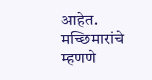आहेत. मच्छिमारांचे म्हणणे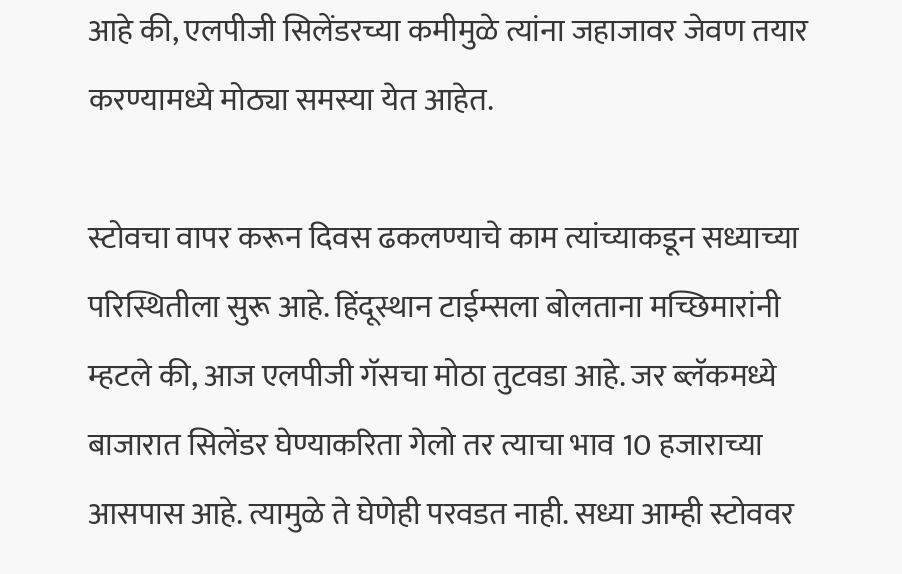आहे की, एलपीजी सिलेंडरच्या कमीमुळे त्यांना जहाजावर जेवण तयार करण्यामध्ये मोठ्या समस्या येत आहेत.

स्टोवचा वापर करून दिवस ढकलण्याचे काम त्यांच्याकडून सध्याच्या परिस्थितीला सुरू आहे. हिंदूस्थान टाईम्सला बोलताना मच्छिमारांनी म्हटले की, आज एलपीजी गॅसचा मोठा तुटवडा आहे. जर ब्लॅकमध्ये बाजारात सिलेंडर घेण्याकरिता गेलो तर त्याचा भाव 10 हजाराच्या आसपास आहे. त्यामुळे ते घेणेही परवडत नाही. सध्या आम्ही स्टोववर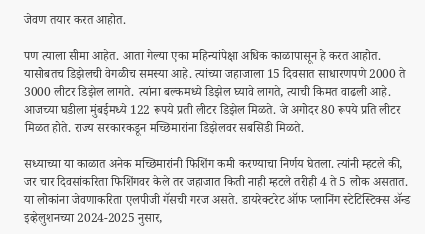जेवण तयार करत आहोत.

पण त्याला सीमा आहेत. आता गेल्या एका महिन्यांपेक्षा अधिक काळापासून हे करत आहोत. यासोबतच डिझेलची वेगळीच समस्या आहे. त्यांच्या जहाजाला 15 दिवसात साधारणपणे 2000 ते 3000 लीटर डिझेल लागते. त्यांना बल्कमध्ये डिझेल घ्यावे लागते, त्याची किमत वाढली आहे. आजच्या घडीला मुंबईमध्ये 122 रूपये प्रती लीटर डिझेल मिळते. जे अगोदर 80 रूपये प्रति लीटर मिळत होते. राज्य सरकारकडून मच्छिमारांना डिझेलवर सबसिडी मिळते.

सध्याच्या या काळात अनेक मच्छिमारांनी फिशिंग कमी करण्याचा निर्णय घेतला. त्यांनी म्हटले की, जर चार दिवसांकरिता फिशिंगवर केले तर जहाजात किती नाही म्हटले तरीही 4 ते 5 लोक असतात. या लोकांना जेवणाकरिता एलपीजी गॅसची गरज असते. डायरेक्टरेट ऑफ प्लानिंग स्टेटिस्टिक्स ॲन्ड इव्हेलुशनच्या 2024-2025 नुसार,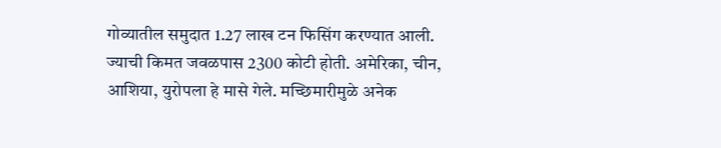गोव्यातील समुदात 1.27 लाख टन फिसिंग करण्यात आली. ज्याची किमत जवळपास 2300 कोटी होती. अमेरिका, चीन, आशिया, युरोपला हे मासे गेले. मच्छिमारीमुळे अनेक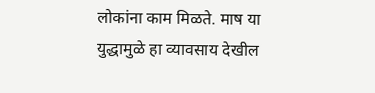लोकांना काम मिळते. माष या युद्धामुळे हा व्यावसाय देखील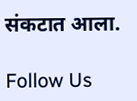संकटात आला.

Follow Us